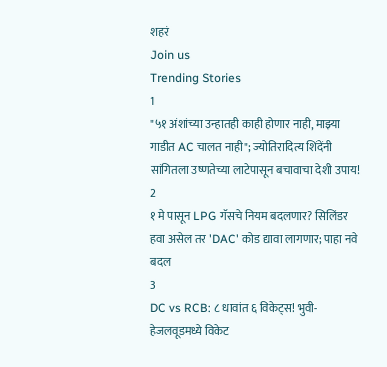शहरं
Join us
Trending Stories
1
"५१ अंशांच्या उन्हातही काही होणार नाही, माझ्या गाडीत AC चालत नाही"; ज्योतिरादित्य शिंदेंनी सांगितला उष्णतेच्या लाटेपासून बचावाचा देशी उपाय!
2
१ मे पासून LPG गॅसचे नियम बदलणार? सिलिंडर हवा असेल तर 'DAC' कोड द्यावा लागणार; पाहा नवे बदल
3
DC vs RCB: ८ धावांत ६ विकेट्स! भुवी-हेजलवूडमध्ये विकेट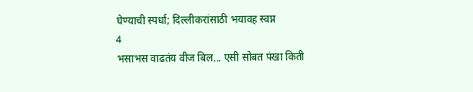घेण्याची स्पर्धा; दिल्लीकरांसाठी भयावह स्वप्न
4
भसाभस वाढतंय वीज बिल... एसी सोबत पंखा किती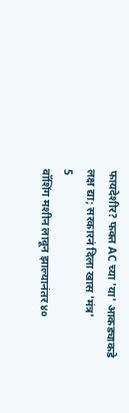फायदेशीर? फक्त AC च्या 'या' आकड्याकडे लक्ष द्या; सरकारनं दिला खास 'मंत्र'
5
वॉशिंग मशीन लावून झाल्यानंतर ४०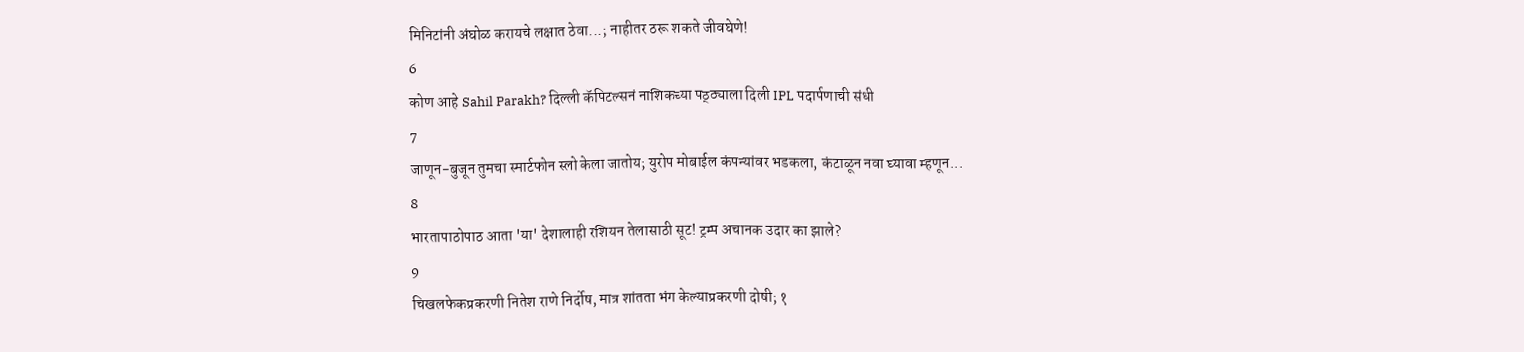मिनिटांनी अंघोळ करायचे लक्षात ठेवा...; नाहीतर ठरू शकते जीवघेणे!
6
कोण आहे Sahil Parakh? दिल्ली कॅपिटल्सनं नाशिकच्या पठ्ठ्याला दिली IPL पदार्पणाची संधी
7
जाणून-बुजून तुमचा स्मार्टफोन स्लो केला जातोय; युरोप मोबाईल कंपन्यांवर भडकला, कंटाळून नवा घ्यावा म्हणून...
8
भारतापाठोपाठ आता 'या' देशालाही रशियन तेलासाठी सूट! ट्रम्प अचानक उदार का झाले?
9
चिखलफेकप्रकरणी नितेश राणे निर्दोष, मात्र शांतता भंग केल्याप्रकरणी दोषी; १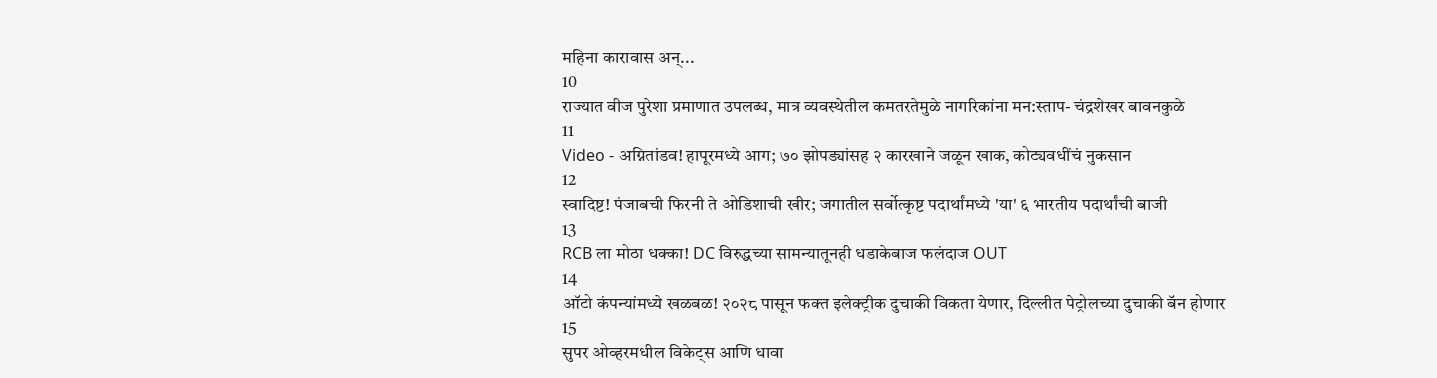महिना कारावास अन्...
10
राज्यात वीज पुरेशा प्रमाणात उपलब्ध, मात्र व्यवस्थेतील कमतरतेमुळे नागरिकांना मन:स्ताप- चंद्रशेखर बावनकुळे
11
Video - अग्नितांडव! हापूरमध्ये आग; ७० झोपड्यांसह २ कारखाने जळून खाक, कोट्यवधींचं नुकसान
12
स्वादिष्ट! पंजाबची फिरनी ते ओडिशाची खीर; जगातील सर्वोत्कृष्ट पदार्थांमध्ये 'या' ६ भारतीय पदार्थांची बाजी
13
RCB ला मोठा धक्का! DC विरुद्धच्या सामन्यातूनही धडाकेबाज फलंदाज OUT
14
ऑटो कंपन्यांमध्ये खळबळ! २०२८ पासून फक्त इलेक्ट्रीक दुचाकी विकता येणार, दिल्लीत पेट्रोलच्या दुचाकी बॅन होणार
15
सुपर ओव्हरमधील विकेट्स आणि धावा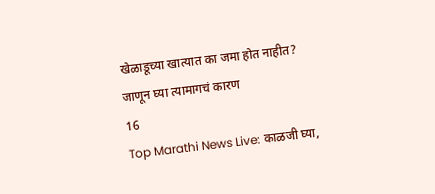खेळाडूच्या खात्यात का जमा होत नाहीत? जाणून घ्या त्यामागचं कारण
16
Top Marathi News Live: काळजी घ्या,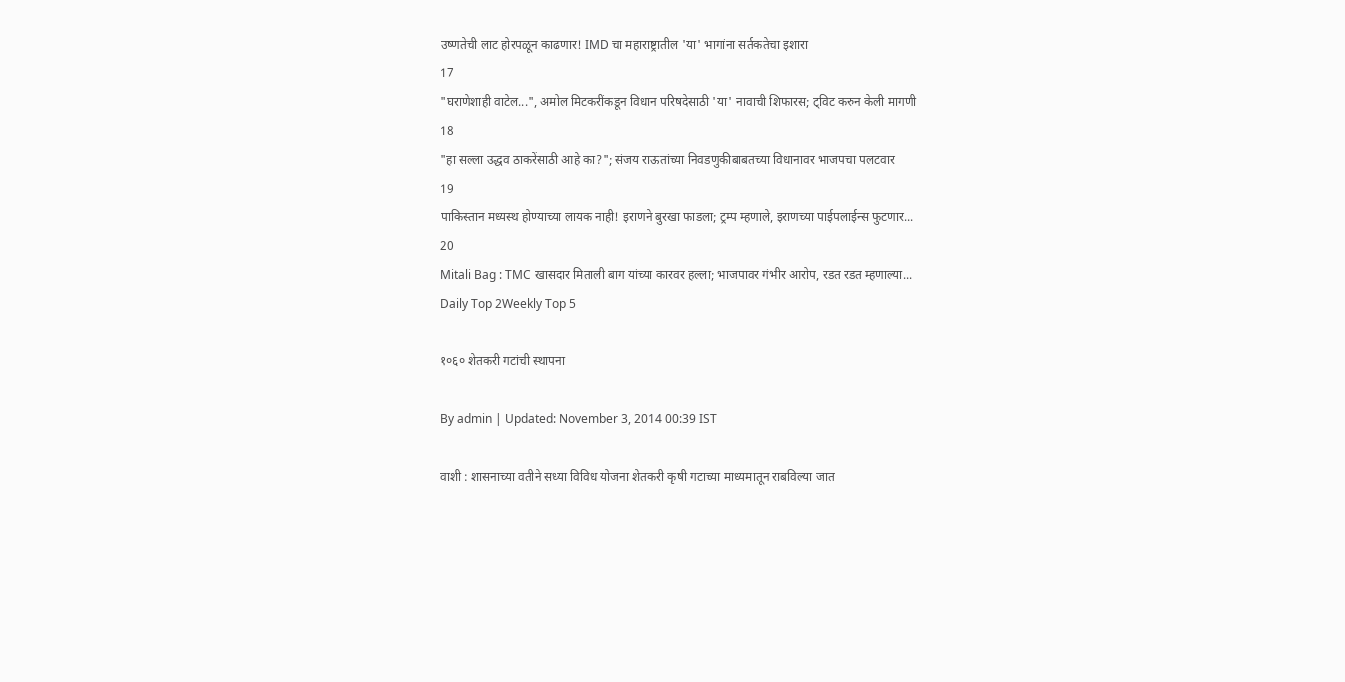उष्णतेची लाट होरपळून काढणार! IMD चा महाराष्ट्रातील 'या' भागांना सर्तकतेचा इशारा
17
"घराणेशाही वाटेल...", अमोल मिटकरींकडून विधान परिषदेसाठी 'या' नावाची शिफारस; ट्विट करुन केली मागणी
18
"हा सल्ला उद्धव ठाकरेंसाठी आहे का?"; संजय राऊतांच्या निवडणुकीबाबतच्या विधानावर भाजपचा पलटवार
19
पाकिस्तान मध्यस्थ होण्याच्या लायक नाही! इराणने बुरखा फाडला; ट्रम्प म्हणाले, इराणच्या पाईपलाईन्स फुटणार...
20
Mitali Bag : TMC खासदार मिताली बाग यांच्या कारवर हल्ला; भाजपावर गंभीर आरोप, रडत रडत म्हणाल्या...
Daily Top 2Weekly Top 5

१०६० शेतकरी गटांची स्थापना

By admin | Updated: November 3, 2014 00:39 IST

वाशी : शासनाच्या वतीने सध्या विविध योजना शेतकरी कृषी गटाच्या माध्यमातून राबविल्या जात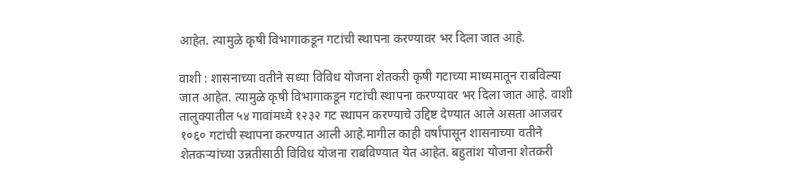आहेत. त्यामुळे कृषी विभागाकडून गटांची स्थापना करण्यावर भर दिला जात आहे.

वाशी : शासनाच्या वतीने सध्या विविध योजना शेतकरी कृषी गटाच्या माध्यमातून राबविल्या जात आहेत. त्यामुळे कृषी विभागाकडून गटांची स्थापना करण्यावर भर दिला जात आहे. वाशी तालुक्यातील ५४ गावांमध्ये १२३२ गट स्थापन करण्याचे उद्दिष्ट देण्यात आले असता आजवर १०६० गटांची स्थापना करण्यात आली आहे.मागील काही वर्षांपासून शासनाच्या वतीने शेतकऱ्यांच्या उन्नतीसाठी विविध योजना राबविण्यात येत आहेत. बहुतांश योजना शेतकरी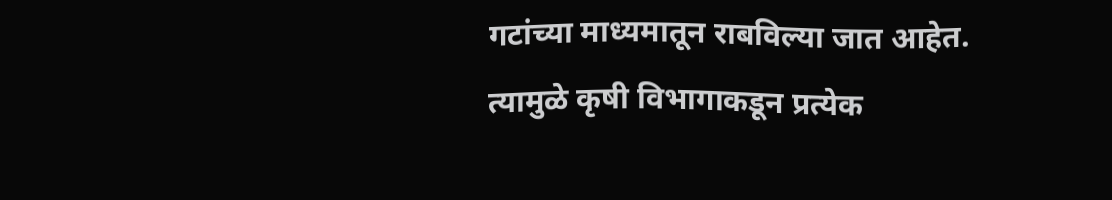गटांच्या माध्यमातून राबविल्या जात आहेत. त्यामुळे कृषी विभागाकडून प्रत्येक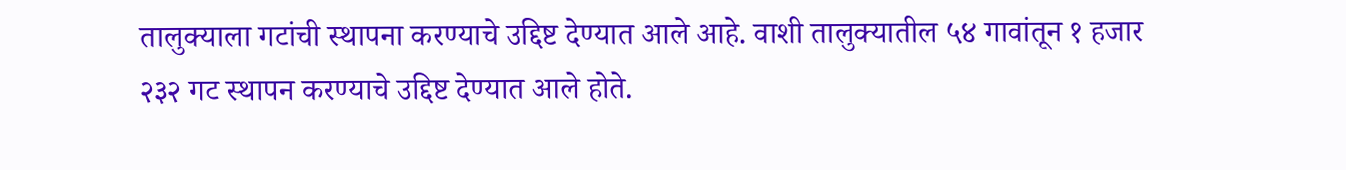तालुक्याला गटांची स्थापना करण्याचे उद्दिष्ट देण्यात आले आहे. वाशी तालुक्यातील ५४ गावांतून १ हजार २३२ गट स्थापन करण्याचे उद्दिष्ट देण्यात आले होते.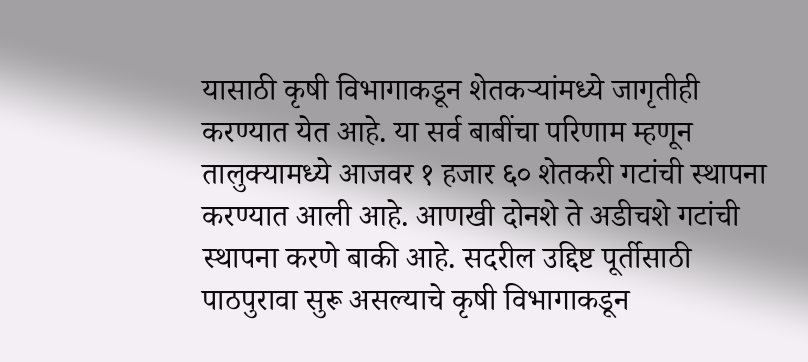यासाठी कृषी विभागाकडून शेतकऱ्यांमध्ये जागृतीही करण्यात येत आहे. या सर्व बाबींचा परिणाम म्हणून तालुक्यामध्ये आजवर १ हजार ६० शेतकरी गटांची स्थापना करण्यात आली आहे. आणखी दोनशे ते अडीचशे गटांची स्थापना करणे बाकी आहे. सदरील उद्दिष्ट पूर्तीसाठी पाठपुरावा सुरू असल्याचे कृषी विभागाकडून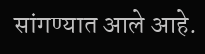सांगण्यात आले आहे.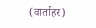(वार्ताहर)